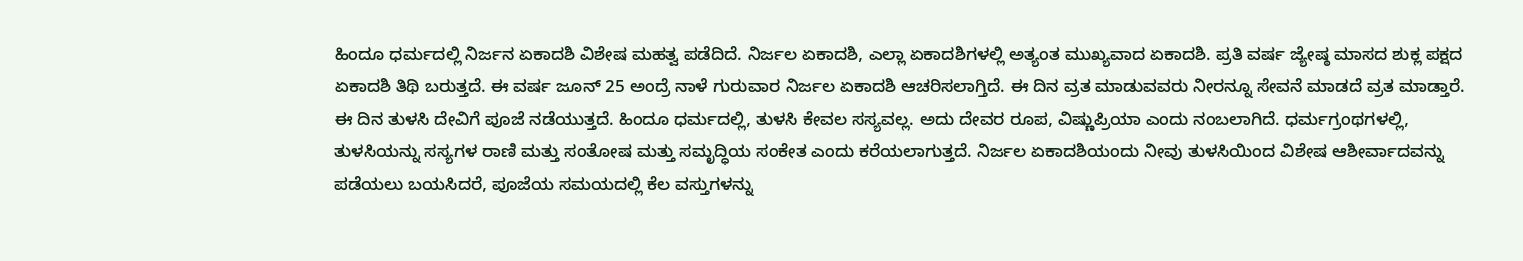ಹಿಂದೂ ಧರ್ಮದಲ್ಲಿ ನಿರ್ಜನ ಏಕಾದಶಿ ವಿಶೇಷ ಮಹತ್ವ ಪಡೆದಿದೆ. ನಿರ್ಜಲ ಏಕಾದಶಿ, ಎಲ್ಲಾ ಏಕಾದಶಿಗಳಲ್ಲಿ ಅತ್ಯಂತ ಮುಖ್ಯವಾದ ಏಕಾದಶಿ. ಪ್ರತಿ ವರ್ಷ ಜ್ಯೇಷ್ಠ ಮಾಸದ ಶುಕ್ಲ ಪಕ್ಷದ ಏಕಾದಶಿ ತಿಥಿ ಬರುತ್ತದೆ. ಈ ವರ್ಷ ಜೂನ್ 25 ಅಂದ್ರೆ ನಾಳೆ ಗುರುವಾರ ನಿರ್ಜಲ ಏಕಾದಶಿ ಆಚರಿಸಲಾಗ್ತಿದೆ. ಈ ದಿನ ವ್ರತ ಮಾಡುವವರು ನೀರನ್ನೂ ಸೇವನೆ ಮಾಡದೆ ವ್ರತ ಮಾಡ್ತಾರೆ. ಈ ದಿನ ತುಳಸಿ ದೇವಿಗೆ ಪೂಜೆ ನಡೆಯುತ್ತದೆ. ಹಿಂದೂ ಧರ್ಮದಲ್ಲಿ, ತುಳಸಿ ಕೇವಲ ಸಸ್ಯವಲ್ಲ. ಅದು ದೇವರ ರೂಪ, ವಿಷ್ಣುಪ್ರಿಯಾ ಎಂದು ನಂಬಲಾಗಿದೆ. ಧರ್ಮಗ್ರಂಥಗಳಲ್ಲಿ, ತುಳಸಿಯನ್ನು ಸಸ್ಯಗಳ ರಾಣಿ ಮತ್ತು ಸಂತೋಷ ಮತ್ತು ಸಮೃದ್ಧಿಯ ಸಂಕೇತ ಎಂದು ಕರೆಯಲಾಗುತ್ತದೆ. ನಿರ್ಜಲ ಏಕಾದಶಿಯಂದು ನೀವು ತುಳಸಿಯಿಂದ ವಿಶೇಷ ಆಶೀರ್ವಾದವನ್ನು ಪಡೆಯಲು ಬಯಸಿದರೆ, ಪೂಜೆಯ ಸಮಯದಲ್ಲಿ ಕೆಲ ವಸ್ತುಗಳನ್ನು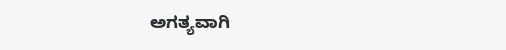ಅಗತ್ಯವಾಗಿ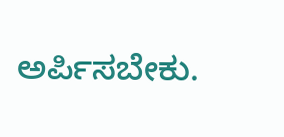ಅರ್ಪಿಸಬೇಕು.